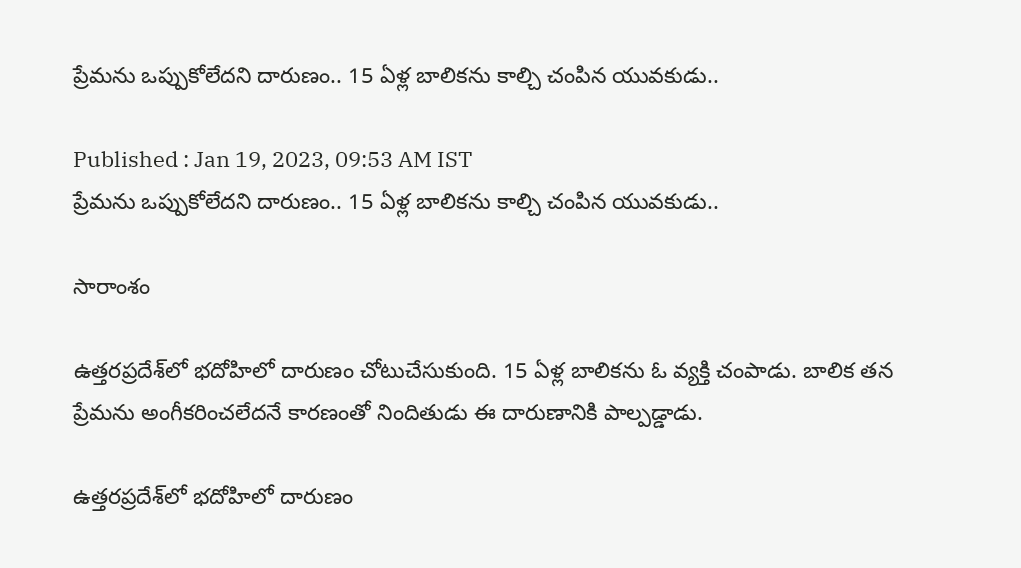ప్రేమను ఒప్పుకోలేదని దారుణం.. 15 ఏళ్ల బాలికను కాల్చి చంపిన యువకుడు..

Published : Jan 19, 2023, 09:53 AM IST
ప్రేమను ఒప్పుకోలేదని దారుణం.. 15 ఏళ్ల బాలికను కాల్చి చంపిన యువకుడు..

సారాంశం

ఉత్తరప్రదేశ్‌లో భదోహి‌లో దారుణం చోటుచేసుకుంది. 15 ఏళ్ల బాలికను ఓ వ్యక్తి చంపాడు. బాలిక తన ప్రేమను అంగీకరించలేదనే కారణంతో నిందితుడు ఈ దారుణానికి పాల్పడ్డాడు.

ఉత్తరప్రదేశ్‌లో భదోహి‌లో దారుణం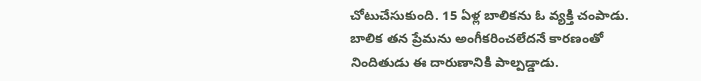చోటుచేసుకుంది. 15 ఏళ్ల బాలికను ఓ వ్యక్తి చంపాడు. బాలిక తన ప్రేమను అంగీకరించలేదనే కారణంతో నిందితుడు ఈ దారుణానికి పాల్పడ్డాడు.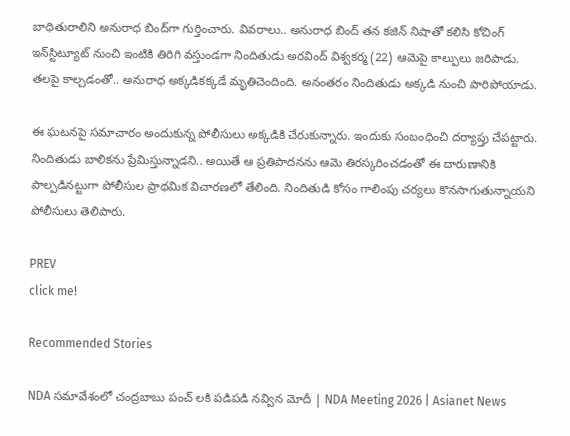బాధితురాలిని అనురాధ బింద్‌గా గుర్తించారు. వివరాలు.. అనురాధ బింద్ తన కజిన్ నిషాతో కలిసి కోచింగ్ ఇన్‌స్టిట్యూట్ నుంచి ఇంటికి తిరిగి వస్తుండగా నిందితుడు అరవింద్ విశ్వకర్మ (22) ఆమెపై కాల్పులు జరిపాడు. తలపై కాల్చడంతో.. అనురాధ అక్కడికక్కడే మృతిచెందింది. అనంతరం నిందితుడు అక్కడి నుంచి పారిపోయాడు.

ఈ ఘటనపై సమాచారం అందుకున్న పోలీసులు అక్కడికి చేరుకున్నారు. ఇందుకు సంబంధించి దర్యాప్తు చేపట్టారు. నిందితుడు బాలికను ప్రేమిస్తున్నాడని.. అయితే ఆ ప్రతిపాదనను ఆమె తిరస్కరించడంతో ఈ దారుణానికి పాల్పడినట్టుగా పోలీసుల ప్రాథమిక విచారణలో తేలింది. నిందితుడి కోసం గాలింపు చర్యలు కొనసాగుతున్నాయని పోలీసులు తెలిపారు.

PREV
click me!

Recommended Stories

NDA సమావేశంలో చంద్రబాబు పంచ్ లకి పడిపడి నవ్విన మోదీ | NDA Meeting 2026 | Asianet News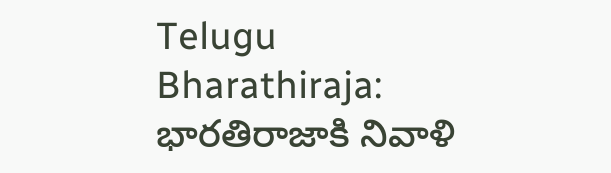Telugu
Bharathiraja: భారతిరాజాకి నివాళి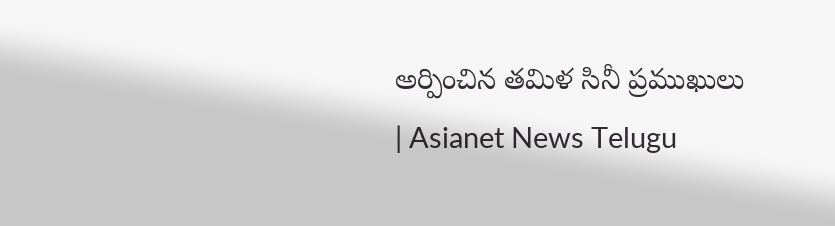అర్పించిన తమిళ సినీ ప్రముఖులు | Asianet News Telugu